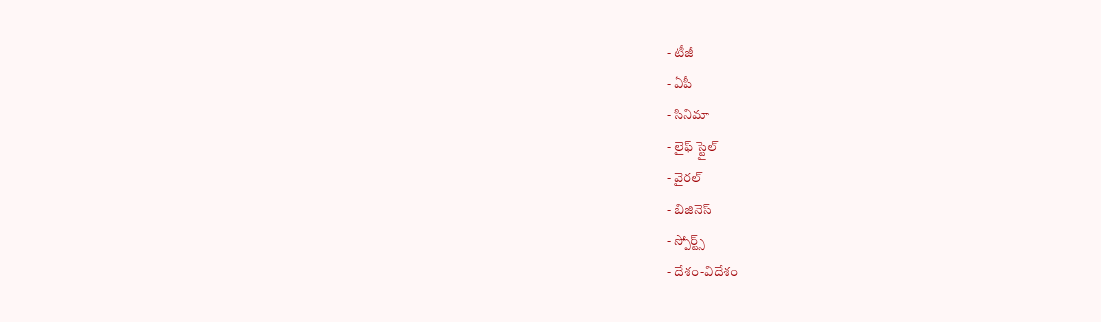- టీజీ
- ఏపీ
- సినిమా
- లైఫ్ స్టైల్
- వైరల్
- బిజినెస్
- స్పోర్ట్స్
- దేశం-విదేశం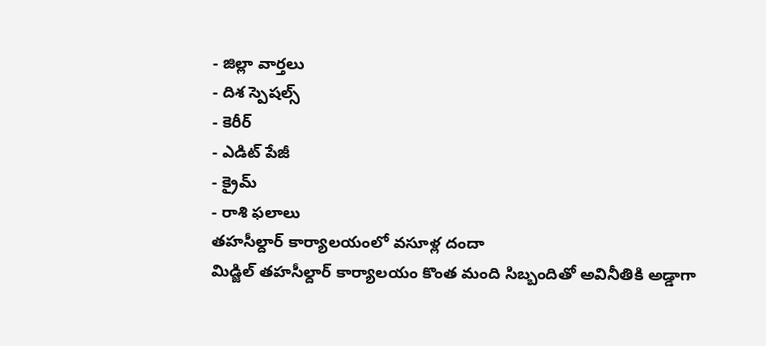- జిల్లా వార్తలు
- దిశ స్పెషల్స్
- కెరీర్
- ఎడిట్ పేజీ
- క్రైమ్
- రాశి ఫలాలు
తహసీల్దార్ కార్యాలయంలో వసూళ్ల దందా
మిడ్జిల్ తహసీల్దార్ కార్యాలయం కొంత మంది సిబ్బందితో అవినీతికి అడ్డాగా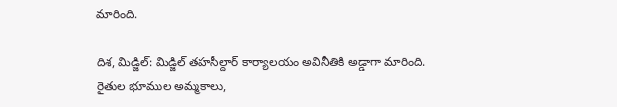మారింది.

దిశ, మిడ్జిల్: మిడ్జిల్ తహసీల్దార్ కార్యాలయం అవినీతికి అడ్డాగా మారింది. రైతుల భూముల అమ్మకాలు,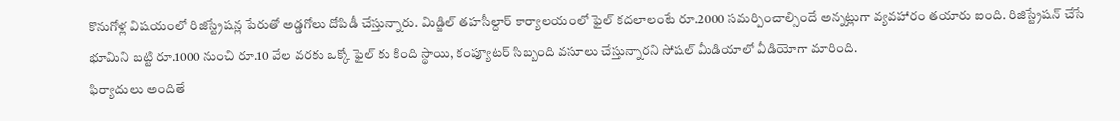కొనుగోళ్ల విషయంలో రిజిస్ట్రేషన్ల పేరుతో అడ్డగోలు దోపిడీ చేస్తున్నారు. మిడ్జిల్ తహసీల్దార్ కార్యాలయంలో ఫైల్ కదలాలంటే రూ.2000 సమర్పించాల్సిందే అన్నట్లుగా వ్యవహారం తయారు ఐంది. రిజిస్ట్రేషన్ చేసే భూమిని బట్టి రూ.1000 నుంచి రూ.10 వేల వరకు ఒక్కో ఫైల్ కు కింది స్థాయి, కంప్యూటర్ సిబ్బంది వసూలు చేస్తున్నారని సోషల్ మీడియాలో వీడియోగా మారింది.
ఫిర్యాదులు అందితే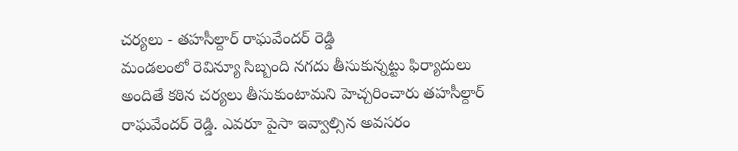చర్యలు - తహసీల్దార్ రాఘవేందర్ రెడ్డి
మండలంలో రెవిన్యూ సిబ్బంది నగదు తీసుకున్నట్టు ఫిర్యాదులు అందితే కఠిన చర్యలు తీసుకుంటామని హెచ్చరించారు తహసీల్దార్ రాఘవేందర్ రెడ్డి. ఎవరూ పైసా ఇవ్వాల్సిన అవసరం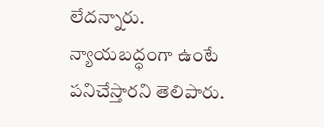లేదన్నారు. న్యాయబద్ధంగా ఉంటే పనిచేస్తారని తెలిపారు.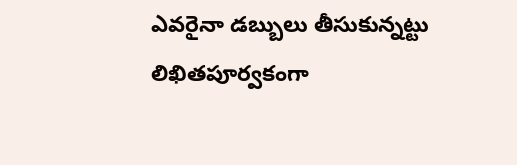ఎవరైనా డబ్బులు తీసుకున్నట్టు లిఖితపూర్వకంగా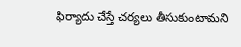ఫిర్యాదు చేస్తే చర్యలు తీసుకుంటామని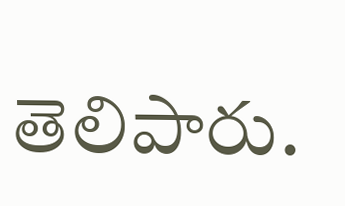తెలిపారు.